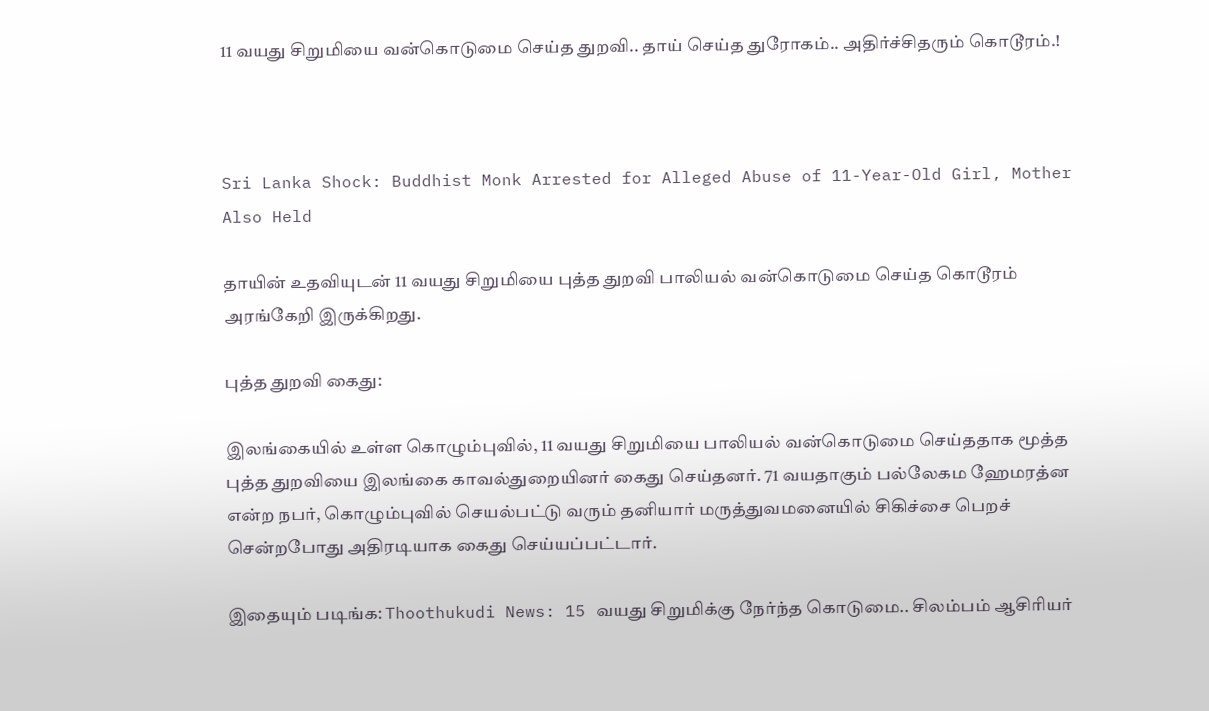11 வயது சிறுமியை வன்கொடுமை செய்த துறவி.. தாய் செய்த துரோகம்.. அதிர்ச்சிதரும் கொடூரம்.!



Sri Lanka Shock: Buddhist Monk Arrested for Alleged Abuse of 11-Year-Old Girl, Mother Also Held

தாயின் உதவியுடன் 11 வயது சிறுமியை புத்த துறவி பாலியல் வன்கொடுமை செய்த கொடூரம் அரங்கேறி இருக்கிறது.

புத்த துறவி கைது:

இலங்கையில் உள்ள கொழும்புவில், 11 வயது சிறுமியை பாலியல் வன்கொடுமை செய்ததாக மூத்த புத்த துறவியை இலங்கை காவல்துறையினர் கைது செய்தனர். 71 வயதாகும் பல்லேகம ஹேமரத்ன என்ற நபர், கொழும்புவில் செயல்பட்டு வரும் தனியார் மருத்துவமனையில் சிகிச்சை பெறச் சென்றபோது அதிரடியாக கைது செய்யப்பட்டார்.

இதையும் படிங்க: Thoothukudi News: 15 வயது சிறுமிக்கு நேர்ந்த கொடுமை.. சிலம்பம் ஆசிரியர்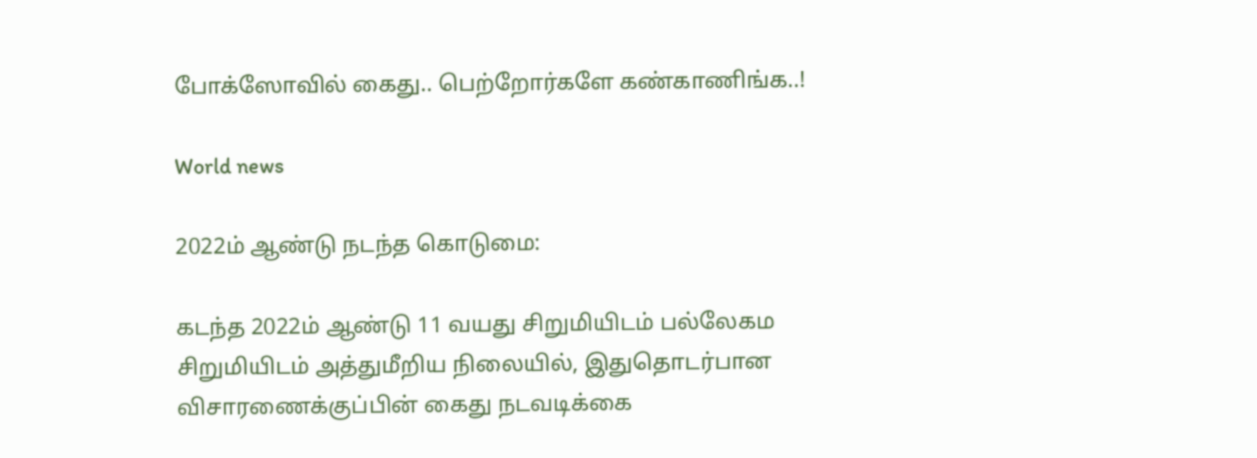போக்ஸோவில் கைது.. பெற்றோர்களே கண்காணிங்க..!

World news

2022ம் ஆண்டு நடந்த கொடுமை:

கடந்த 2022ம் ஆண்டு 11 வயது சிறுமியிடம் பல்லேகம சிறுமியிடம் அத்துமீறிய நிலையில், இதுதொடர்பான விசாரணைக்குப்பின் கைது நடவடிக்கை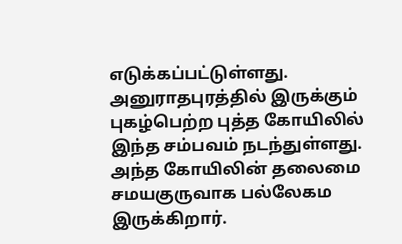எடுக்கப்பட்டுள்ளது. அனுராதபுரத்தில் இருக்கும் புகழ்பெற்ற புத்த கோயிலில் இந்த சம்பவம் நடந்துள்ளது. அந்த கோயிலின் தலைமை சமயகுருவாக பல்லேகம இருக்கிறார்.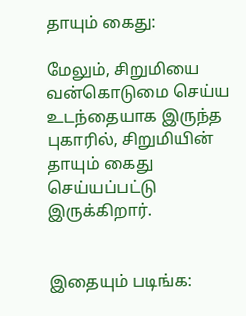தாயும் கைது:

மேலும், சிறுமியை வன்கொடுமை செய்ய உடந்தையாக இருந்த புகாரில், சிறுமியின் தாயும் கைது செய்யப்பட்டு இருக்கிறார்.


இதையும் படிங்க: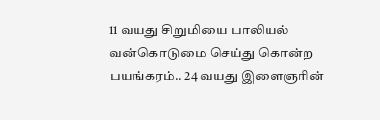11 வயது சிறுமியை பாலியல் வன்கொடுமை செய்து கொன்ற பயங்கரம்.. 24 வயது இளைஞரின்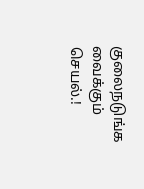குலைநடுங்க வைக்கும் செயல்.!